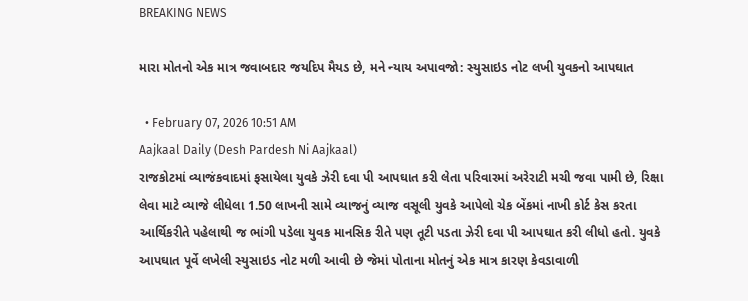BREAKING NEWS

મારા મોતનો એક માત્ર જવાબદાર જયદિપ મૈયડ છે, મને ન્યાય અપાવજો: સ્યુસાઇડ નોટ લખી યુવકનો આપઘાત

  • February 07, 2026 10:51 AM
Aajkaal Daily (Desh Pardesh Ni Aajkaal)
રાજકોટમાં વ્યાજંકવાદમાં ફસાયેલા યુવકે ઝેરી દવા પી આપઘાત કરી લેતા પરિવારમાં અરેરાટી મચી જવા પામી છે, રિક્ષા લેવા માટે વ્યાજે લીધેલા 1.50 લાખની સામે વ્યાજનું વ્યાજ વસૂલી યુવકે આપેલો ચેક બેંકમાં નાખી કોર્ટ કેસ કરતા આર્થિકરીતે પહેલાથી જ ભાંગી પડેલા યુવક માનસિક રીતે પણ તૂટી પડતા ઝેરી દવા પી આપઘાત કરી લીધો હતો. યુવકે આપઘાત પૂર્વે લખેલી સ્યુસાઇડ નોટ મળી આવી છે જેમાં પોતાના મોતનું એક માત્ર કારણ કેવડાવાળી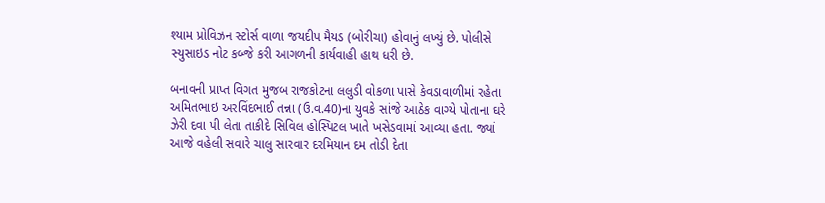શ્યામ પ્રોવિઝન સ્ટોર્સ વાળા જયદીપ મૈયડ (બોરીચા) હોવાનું લખ્યું છે. પોલીસે સ્યુસાઇડ નોટ કબ્જે કરી આગળની કાર્યવાહી હાથ ધરી છે.

બનાવની પ્રાપ્ત વિગત મુજબ રાજકોટના લલુડી વોકળા પાસે કેવડાવાળીમાં રહેતા અમિતભાઇ અરવિંદભાઈ તન્ના (ઉ.વ.40)ના યુવકે સાંજે આઠેક વાગ્યે પોતાના ઘરે ઝેરી દવા પી લેતા તાકીદે સિવિલ હોસ્પિટલ ખાતે ખસેડવામાં આવ્યા હતા. જ્યાં આજે વહેલી સવારે ચાલુ સારવાર દરમિયાન દમ તોડી દેતા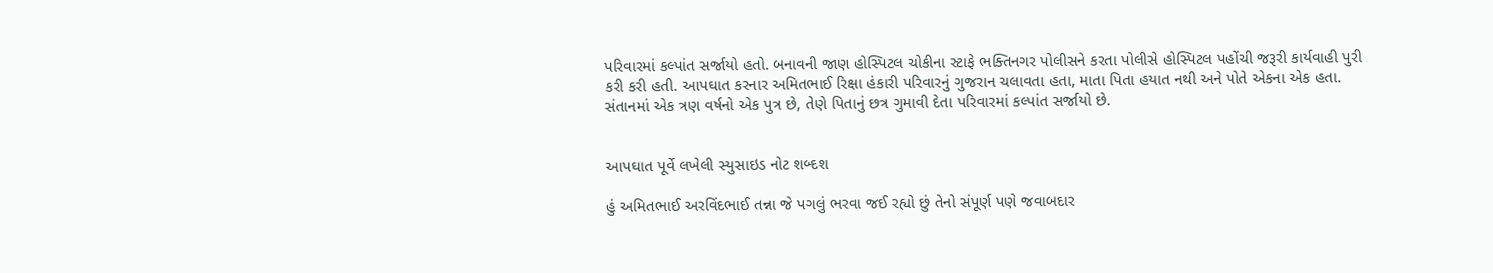પરિવારમાં કલ્પાંત સર્જાયો હતો. બનાવની જાણ હોસ્પિટલ ચોકીના સ્ટાફે ભક્તિનગર પોલીસને કરતા પોલીસે હોસ્પિટલ પહોંચી જરૂરી કાર્યવાહી પુરી કરી કરી હતી. આપઘાત કરનાર અમિતભાઈ રિક્ષા હંકારી પરિવારનું ગુજરાન ચલાવતા હતા, માતા પિતા હયાત નથી અને પોતે એકના એક હતા. સંતાનમાં એક ત્રણ વર્ષનો એક પુત્ર છે, તેણે પિતાનું છત્ર ગુમાવી દેતા પરિવારમાં કલ્પાંત સર્જાયો છે.


આપઘાત પૂર્વે લખેલી સ્યુસાઇડ નોટ શબ્દશ

હું અમિતભાઈ અરવિંદભાઈ તન્ના જે પગલું ભરવા જઈ રહ્યો છું તેનો સંપૂર્ણ પણે જવાબદાર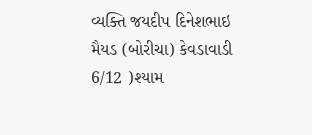વ્યક્તિ જયદીપ દિનેશભાઇ મૈયડ (બોરીચા) કેવડાવાડી 6/12 )શ્યામ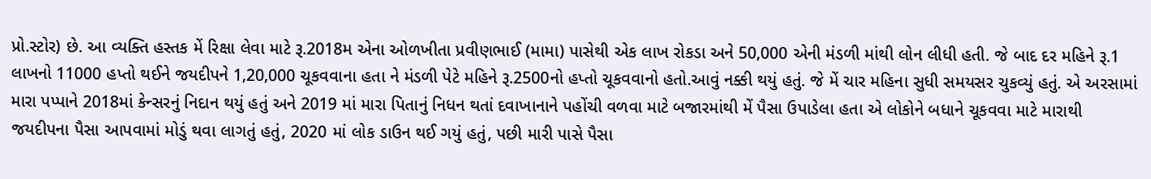પ્રો.સ્ટોર) છે. આ વ્યક્તિ હસ્તક મેં રિક્ષા લેવા માટે રૂ.2018મ એના ઓળખીતા પ્રવીણભાઈ (મામા) પાસેથી એક લાખ રોકડા અને 50,000 એની મંડળી માંથી લોન લીધી હતી. જે બાદ દર મહિને રૂ.1 લાખનો 11000 હપ્તો થઈને જયદીપને 1,20,000 ચૂકવવાના હતા ને મંડળી પેટે મહિને રૂ.2500નો હપ્તો ચૂકવવાનો હતો.આવું નક્કી થયું હતું. જે મેં ચાર મહિના સુધી સમયસર ચુકવ્યું હતું. એ અરસામાં મારા પપ્પાને 2018માં કેન્સરનું નિદાન થયું હતું અને 2019 માં મારા પિતાનું નિધન થતાં દવાખાનાને પહોંચી વળવા માટે બજારમાંથી મેં પૈસા ઉપાડેલા હતા એ લોકોને બધાને ચૂકવવા માટે મારાથી જયદીપના પૈસા આપવામાં મોડું થવા લાગતું હતું, 2020 માં લોક ડાઉન થઈ ગયું હતું, પછી મારી પાસે પૈસા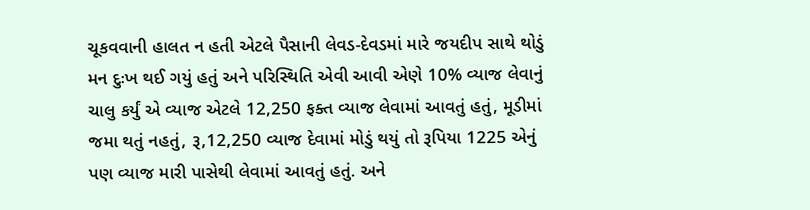ચૂકવવાની હાલત ન હતી એટલે પૈસાની લેવડ-દેવડમાં મારે જયદીપ સાથે થોડું મન દુઃખ થઈ ગયું હતું અને પરિસ્થિતિ એવી આવી એણે 10% વ્યાજ લેવાનું ચાલુ કર્યું એ વ્યાજ એટલે 12,250 ફક્ત વ્યાજ લેવામાં આવતું હતું, મૂડીમાં જમા થતું નહતું, રૂ,12,250 વ્યાજ દેવામાં મોડું થયું તો રૂપિયા 1225 એનું પણ વ્યાજ મારી પાસેથી લેવામાં આવતું હતું. અને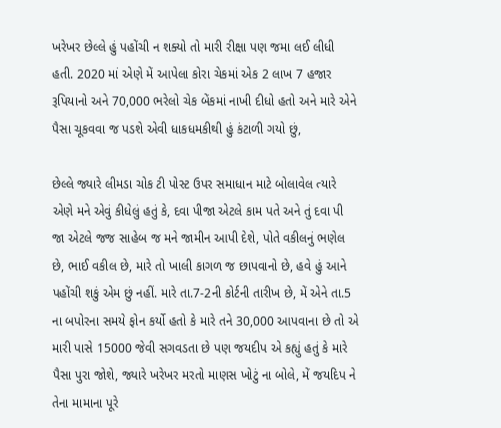ખરેખર છેલ્લે હું પહોંચી ન શક્યો તો મારી રીક્ષા પણ જમા લઈ લીધી હતી. 2020 માં એણે મેં આપેલા કોરા ચેકમાં એક 2 લાખ 7 હજાર રૂપિયાનો અને 70,000 ભરેલો ચેક બેંકમાં નાખી દીધો હતો અને મારે એને પૈસા ચૂકવવા જ પડશે એવી ધાકધમકીથી હું કંટાળી ગયો છું,

છેલ્લે જ્યારે લીમડા ચોક ટી પોસ્ટ ઉપર સમાધાન માટે બોલાવેલ ત્યારે એણે મને એવું કીધેલું હતું કે, દવા પીજા એટલે કામ પતે અને તું દવા પી જા એટલે જજ સાહેબ જ મને જામીન આપી દેશે, પોતે વકીલનું ભણેલ છે, ભાઈ વકીલ છે, મારે તો ખાલી કાગળ જ છાપવાનો છે, હવે હું આને પહોંચી શકું એમ છું નહીં. મારે તા.7-2ની કોર્ટની તારીખ છે, મેં એને તા.5 ના બપોરના સમયે ફોન કર્યો હતો કે મારે તને 30,000 આપવાના છે તો એ મારી પાસે 15000 જેવી સગવડતા છે પણ જયદીપ એ કહ્યું હતું કે મારે પૈસા પુરા જોશે, જ્યારે ખરેખર મરતો માણસ ખોટું ના બોલે, મેં જયદિપ ને તેના મામાના પૂરે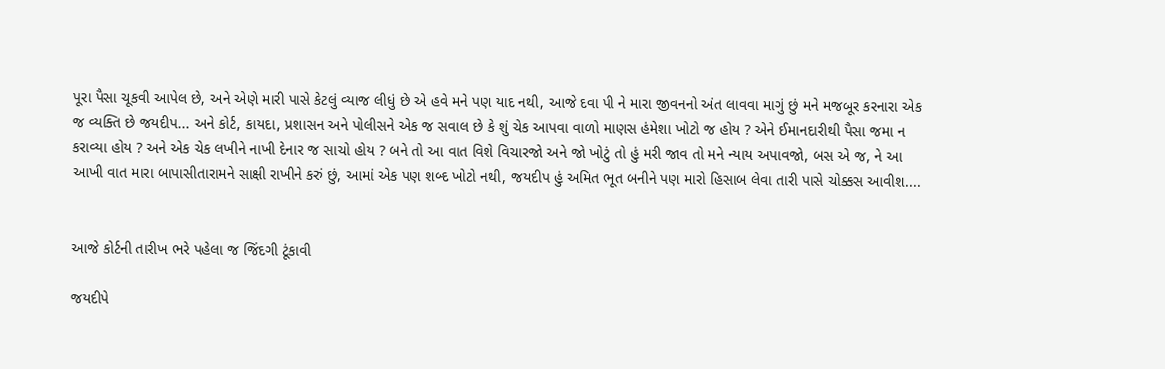પૂરા પૈસા ચૂકવી આપેલ છે, અને એણે મારી પાસે કેટલું વ્યાજ લીધું છે એ હવે મને પણ યાદ નથી, આજે દવા પી ને મારા જીવનનો અંત લાવવા માગું છું મને મજબૂર કરનારા એક જ વ્યક્તિ છે જયદીપ... અને કોર્ટ, કાયદા, પ્રશાસન અને પોલીસને એક જ સવાલ છે કે શું ચેક આપવા વાળો માણસ હંમેશા ખોટો જ હોય ? એને ઈમાનદારીથી પૈસા જમા ન કરાવ્યા હોય ? અને એક ચેક લખીને નાખી દેનાર જ સાચો હોય ? બને તો આ વાત વિશે વિચારજો અને જો ખોટું તો હું મરી જાવ તો મને ન્યાય અપાવજો, બસ એ જ, ને આ આખી વાત મારા બાપાસીતારામને સાક્ષી રાખીને કરું છું, આમાં એક પણ શબ્દ ખોટો નથી, જયદીપ હું અમિત ભૂત બનીને પણ મારો હિસાબ લેવા તારી પાસે ચોક્કસ આવીશ....


આજે કોર્ટની તારીખ ભરે પહેલા જ જિંદગી ટૂંકાવી

જયદીપે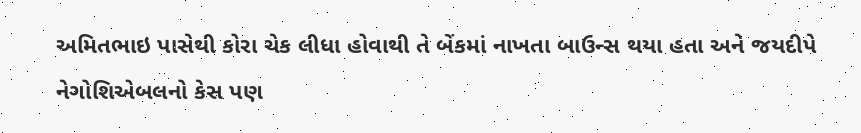અમિતભાઇ પાસેથી કોરા ચેક લીધા હોવાથી તે બેંકમાં નાખતા બાઉન્સ થયા હતા અને જયદીપે નેગોશિએબલનો કેસ પણ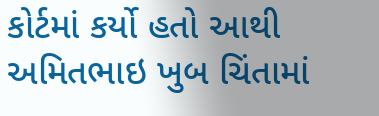કોર્ટમાં કર્યો હતો આથી અમિતભાઇ ખુબ ચિંતામાં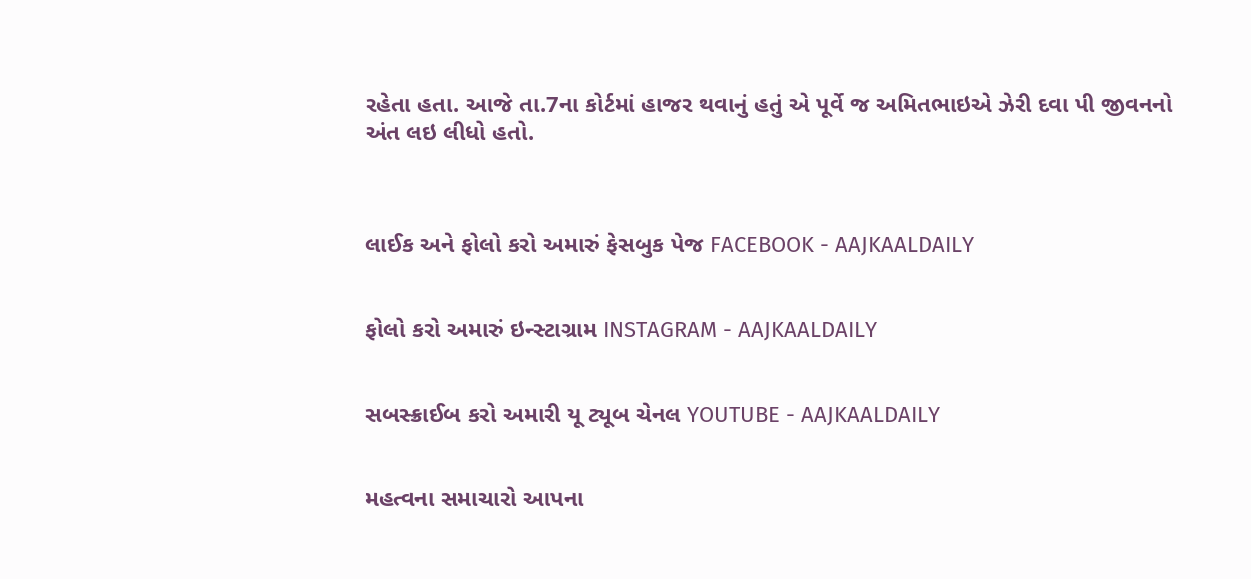રહેતા હતા. આજે તા.7ના કોર્ટમાં હાજર થવાનું હતું એ પૂર્વે જ અમિતભાઇએ ઝેરી દવા પી જીવનનો અંત લઇ લીધો હતો.



લાઈક અને ફોલો કરો અમારું ફેસબુક પેજ FACEBOOK - AAJKAALDAILY


ફોલો કરો અમારું ઇન્સ્ટાગ્રામ INSTAGRAM - AAJKAALDAILY


સબસ્ક્રાઈબ કરો અમારી યૂ ટ્યૂબ ચેનલ YOUTUBE - AAJKAALDAILY


મહત્વના સમાચારો આપના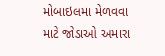મોબાઇલમા મેળવવા માટે જોડાઓ અમારા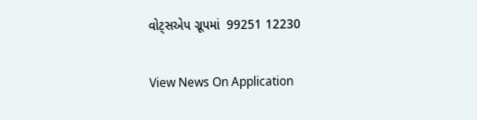વોટ્સએપ ગ્રૂપમાં  99251 12230

View News On Application